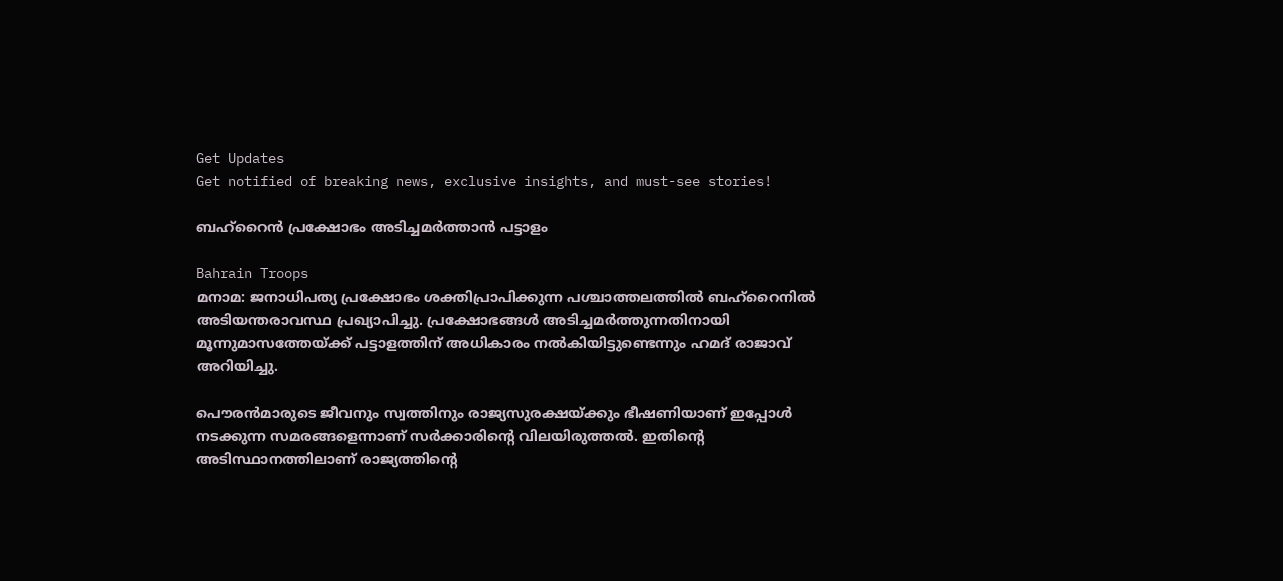Get Updates
Get notified of breaking news, exclusive insights, and must-see stories!

ബഹ്‌റൈന്‍ പ്രക്ഷോഭം അടിച്ചമര്‍ത്താന്‍ പട്ടാളം

Bahrain Troops
മനാമ: ജനാധിപത്യ പ്രക്ഷോഭം ശക്തിപ്രാപിക്കുന്ന പശ്ചാത്തലത്തില്‍ ബഹ്‌റൈനില്‍ അടിയന്തരാവസ്ഥ പ്രഖ്യാപിച്ചു. പ്രക്ഷോഭങ്ങള്‍ അടിച്ചമര്‍ത്തുന്നതിനായി മൂന്നുമാസത്തേയ്ക്ക് പട്ടാളത്തിന് അധികാരം നല്‍കിയിട്ടുണ്ടെന്നും ഹമദ് രാജാവ് അറിയിച്ചു.

പൌരന്‍മാരുടെ ജീവനും സ്വത്തിനും രാജ്യസുരക്ഷയ്ക്കും ഭീഷണിയാണ് ഇപ്പോള്‍ നടക്കുന്ന സമരങ്ങളെന്നാണ് സര്‍ക്കാരിന്റെ വിലയിരുത്തല്‍. ഇതിന്റെ അടിസ്ഥാനത്തിലാണ് രാജ്യത്തിന്റെ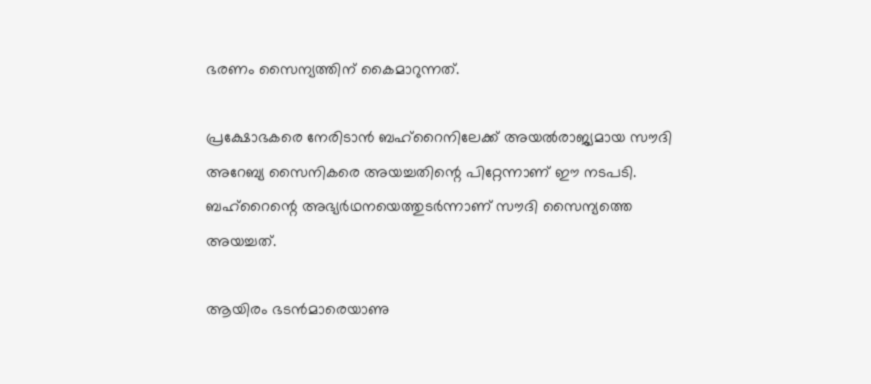ഭരണം സൈന്യത്തിന് കൈമാറുന്നത്.

പ്രക്ഷോഭകരെ നേരിടാന്‍ ബഹ്‌റൈനിലേക്ക് അയല്‍രാജ്യമായ സൗദി അറേബ്യ സൈനികരെ അയച്ചതിന്റെ പിറ്റേന്നാണ് ഈ നടപടി. ബഹ്‌റൈന്റെ അഭ്യര്‍ഥനയെത്തുടര്‍ന്നാണ് സൗദി സൈന്യത്തെ അയച്ചത്.

ആയിരം ഭടന്‍മാരെയാണു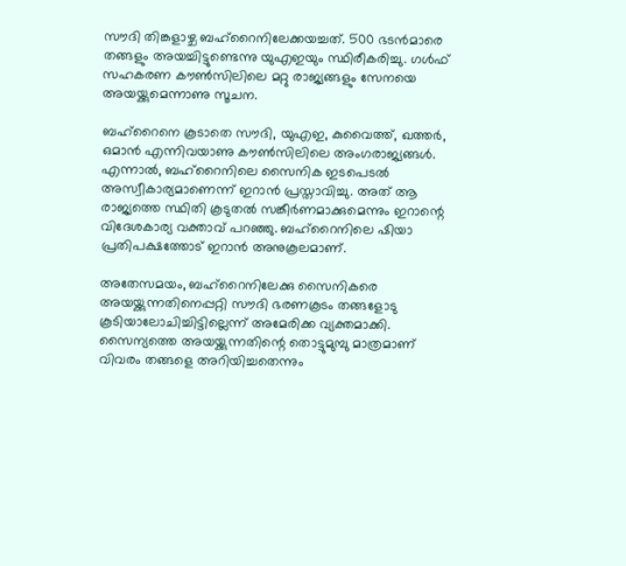സൗദി തിങ്കളാഴ്ച ബഹ്‌റൈനിലേക്കയച്ചത്. 500 ഭടന്‍മാരെ തങ്ങളും അയച്ചിട്ടുണ്ടെന്നു യുഎഇയും സ്ഥിരീകരിച്ചു. ഗള്‍ഫ് സഹകരണ കൗണ്‍സിലിലെ മറ്റു രാജ്യങ്ങളും സേനയെ അയയ്ക്കുമെന്നാണു സൂചന.

ബഹ്‌റൈനെ കൂടാതെ സൗദി, യുഎഇ, കുവൈത്ത്, ഖത്തര്‍, ഒമാന്‍ എന്നിവയാണു കൗണ്‍സിലിലെ അംഗരാജ്യങ്ങള്‍. എന്നാല്‍, ബഹ്‌റൈനിലെ സൈനിക ഇടപെടല്‍ അസ്വീകാര്യമാണെന്ന് ഇറാന്‍ പ്രസ്താവിച്ചു. അത് ആ രാജ്യത്തെ സ്ഥിതി കൂടുതല്‍ സങ്കീര്‍ണമാക്കുമെന്നും ഇറാന്റെ വിദേശകാര്യ വക്താവ് പറഞ്ഞു. ബഹ്‌റൈനിലെ ഷിയാ പ്രതിപക്ഷത്തോട് ഇറാന്‍ അനുകൂലമാണ്.

അതേസമയം, ബഹ്‌റൈനിലേക്കു സൈനികരെ അയയ്ക്കുന്നതിനെപ്പറ്റി സൗദി ഭരണകൂടം തങ്ങളോടു കൂടിയാലോചിച്ചിട്ടില്ലെന്ന് അമേരിക്ക വ്യക്തമാക്കി. സൈന്യത്തെ അയയ്ക്കുന്നതിന്റെ തൊട്ടുമുമ്പു മാത്രമാണ് വിവരം തങ്ങളെ അറിയിച്ചതെന്നും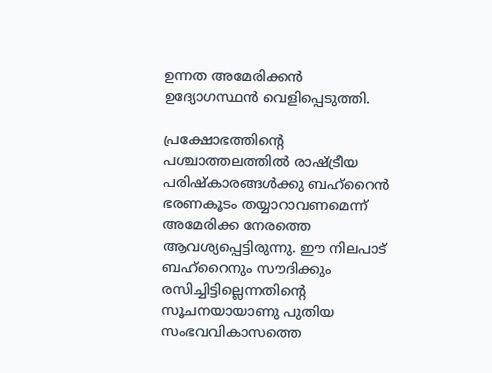ഉന്നത അമേരിക്കന്‍ ഉദ്യോഗസ്ഥന്‍ വെളിപ്പെടുത്തി.

പ്രക്ഷോഭത്തിന്റെ പശ്ചാത്തലത്തില്‍ രാഷ്ട്രീയ പരിഷ്‌കാരങ്ങള്‍ക്കു ബഹ്‌റൈന്‍ ഭരണകൂടം തയ്യാറാവണമെന്ന് അമേരിക്ക നേരത്തെ ആവശ്യപ്പെട്ടിരുന്നു. ഈ നിലപാട് ബഹ്‌റൈനും സൗദിക്കും രസിച്ചിട്ടില്ലെന്നതിന്റെ സൂചനയായാണു പുതിയ സംഭവവികാസത്തെ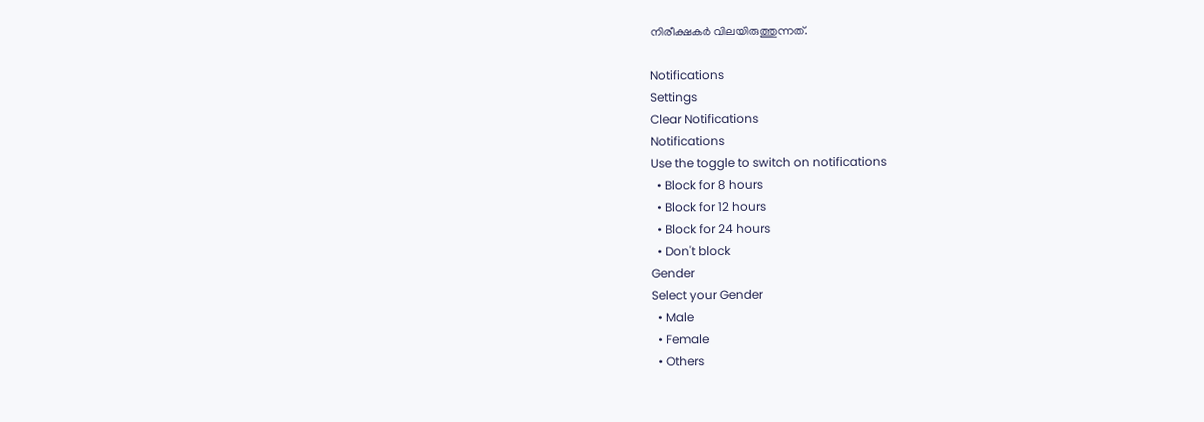നിരീക്ഷകര്‍ വിലയിരുത്തുന്നത്.

Notifications
Settings
Clear Notifications
Notifications
Use the toggle to switch on notifications
  • Block for 8 hours
  • Block for 12 hours
  • Block for 24 hours
  • Don't block
Gender
Select your Gender
  • Male
  • Female
  • Others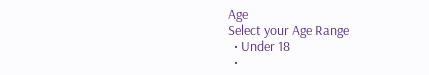Age
Select your Age Range
  • Under 18
  •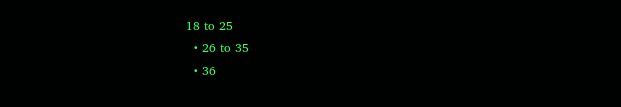18 to 25
  • 26 to 35
  • 36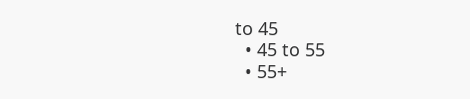to 45
  • 45 to 55
  • 55+